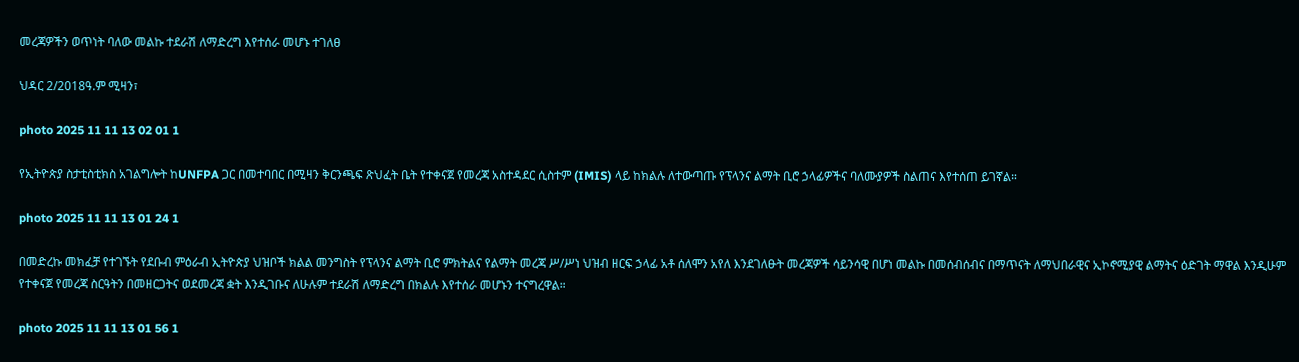መረጃዎችን ወጥነት ባለው መልኩ ተደራሽ ለማድረግ እየተሰራ መሆኑ ተገለፀ

ህዳር 2/2018ዓ.ም ሚዛን፣

photo 2025 11 11 13 02 01 1

የኢትዮጵያ ስታቲስቲክስ አገልግሎት ከUNFPA ጋር በመተባበር በሚዛን ቅርንጫፍ ጽህፈት ቤት የተቀናጀ የመረጃ አስተዳደር ሲስተም (IMIS) ላይ ከክልሉ ለተውጣጡ የፕላንና ልማት ቢሮ ኃላፊዎችና ባለሙያዎች ስልጠና እየተሰጠ ይገኛል።

photo 2025 11 11 13 01 24 1

በመድረኩ መክፈቻ የተገኙት የደቡብ ምዕራብ ኢትዮጵያ ህዝቦች ክልል መንግስት የፕላንና ልማት ቢሮ ምክትልና የልማት መረጃ ሥ/ሥነ ህዝብ ዘርፍ ኃላፊ አቶ ሰለሞን አየለ እንደገለፁት መረጃዎች ሳይንሳዊ በሆነ መልኩ በመሰብሰብና በማጥናት ለማህበራዊና ኢኮኖሚያዊ ልማትና ዕድገት ማዋል እንዲሁም የተቀናጀ የመረጃ ስርዓትን በመዘርጋትና ወደመረጃ ቋት እንዲገቡና ለሁሉም ተደራሽ ለማድረግ በክልሉ እየተሰራ መሆኑን ተናግረዋል።

photo 2025 11 11 13 01 56 1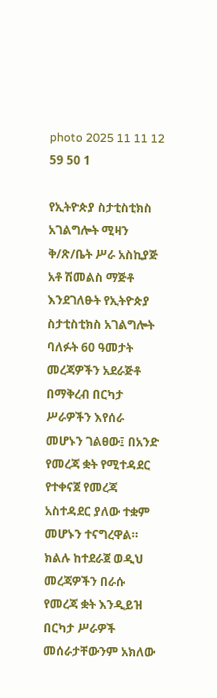photo 2025 11 11 12 59 50 1

የኢትዮጵያ ስታቲስቲክስ አገልግሎት ሚዛን ቅ/ጽ/ቤት ሥራ አስኪያጅ አቶ ሽመልስ ማጅቶ እንደገለፁት የኢትዮጵያ ስታቲስቲክስ አገልግሎት ባለፉት 60 ዓመታት መረጃዎችን አደራጅቶ በማቅረብ በርካታ ሥራዎችን እየሰራ መሆኑን ገልፀው፤ በአንድ የመረጃ ቋት የሚተዳደር የተቀናጀ የመረጃ አስተዳደር ያለው ተቋም መሆኑን ተናግረዋል። ክልሉ ከተደራጀ ወዲህ መረጃዎችን በራሱ የመረጃ ቋት እንዲይዝ በርካታ ሥራዎች መሰራታቸውንም አክለው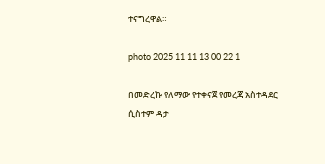ተናግረዋል።

photo 2025 11 11 13 00 22 1

በመድረኩ የለማው የተቀናጀ የመረጃ አስተዳደር ሲስተም ዳታ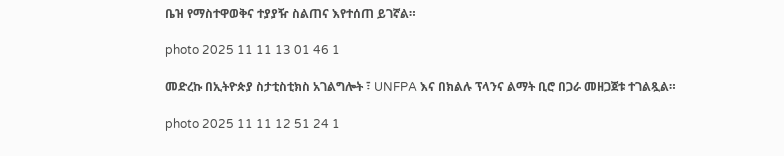ቤዝ የማስተዋወቅና ተያያዥ ስልጠና እየተሰጠ ይገኛል።

photo 2025 11 11 13 01 46 1

መድረኩ በኢትዮጵያ ስታቲስቲክስ አገልግሎት ፣ UNFPA እና በክልሉ ፕላንና ልማት ቢሮ በጋራ መዘጋጀቱ ተገልጿል።

photo 2025 11 11 12 51 24 1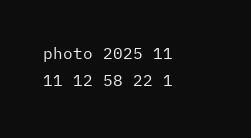photo 2025 11 11 12 58 22 1